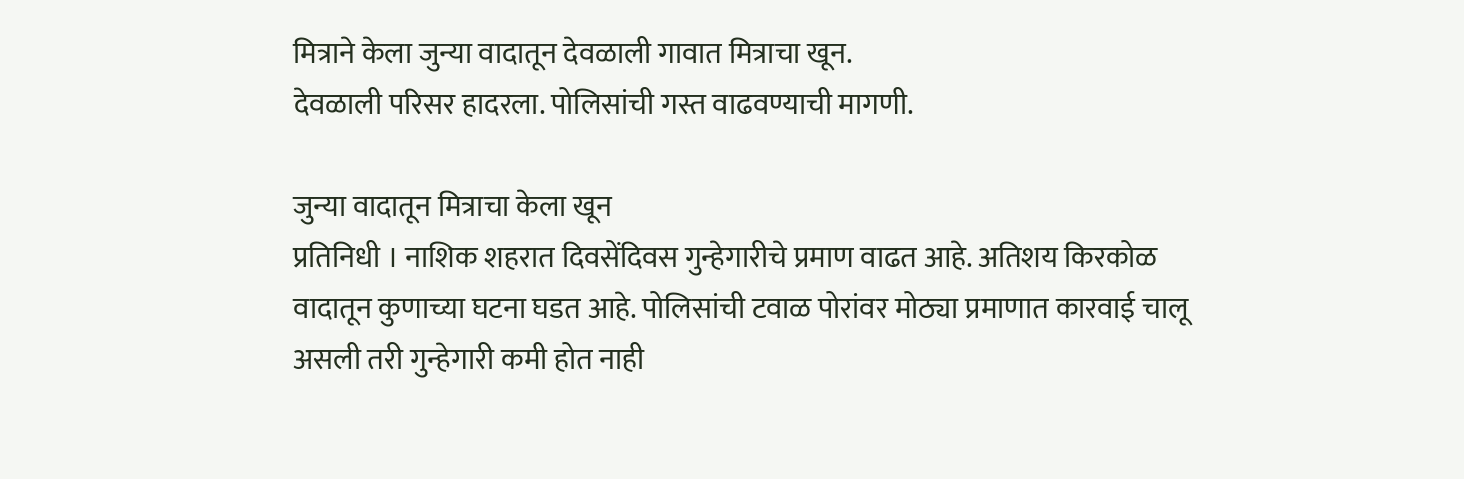मित्राने केला जुन्या वादातून देवळाली गावात मित्राचा खून.
देवळाली परिसर हादरला. पोलिसांची गस्त वाढवण्याची मागणी.

जुन्या वादातून मित्राचा केला खून
प्रतिनिधी । नाशिक शहरात दिवसेंदिवस गुन्हेगारीचे प्रमाण वाढत आहे. अतिशय किरकोळ वादातून कुणाच्या घटना घडत आहे. पोलिसांची टवाळ पोरांवर मोठ्या प्रमाणात कारवाई चालू असली तरी गुन्हेगारी कमी होत नाही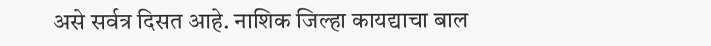असे सर्वत्र दिसत आहे. नाशिक जिल्हा कायद्याचा बाल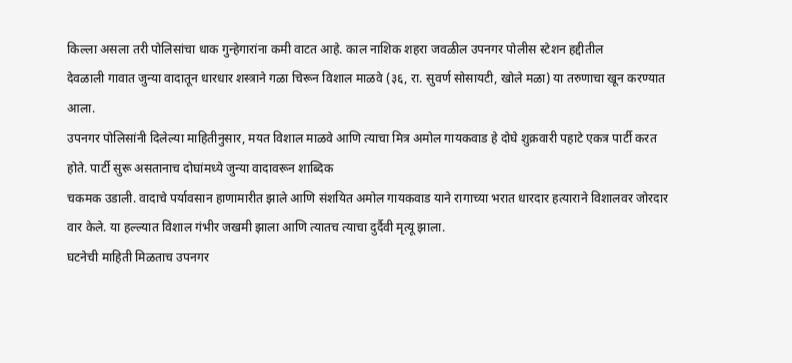किल्ला असला तरी पोलिसांचा धाक गुन्हेगारांना कमी वाटत आहे. काल नाशिक शहरा जवळील उपनगर पोलीस स्टेशन हद्दीतील
देवळाली गावात जुन्या वादातून धारधार शस्त्राने गळा चिरून विशाल माळवे (३६, रा. सुवर्ण सोसायटी, खोले मळा) या तरुणाचा खून करण्यात आला.
उपनगर पोलिसांनी दिलेल्या माहितीनुसार, मयत विशाल माळवे आणि त्याचा मित्र अमोल गायकवाड हे दोघे शुक्रवारी पहाटे एकत्र पार्टी करत होते. पार्टी सुरू असतानाच दोघांमध्ये जुन्या वादावरून शाब्दिक
चकमक उडाली. वादाचे पर्यावसान हाणामारीत झाले आणि संशयित अमोल गायकवाड याने रागाच्या भरात धारदार हत्याराने विशालवर जोरदार वार केले. या हल्ल्यात विशाल गंभीर जखमी झाला आणि त्यातच त्याचा दुर्दैवी मृत्यू झाला.
घटनेची माहिती मिळताच उपनगर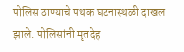पोलिस ठाण्याचे पथक घटनास्थळी दाखल झाले. पोलिसांनी मृतदेह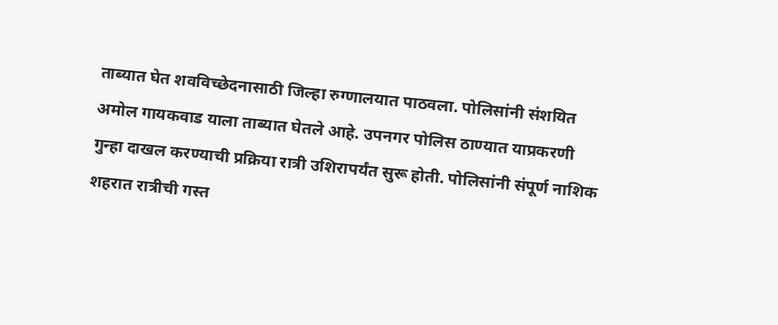ताब्यात घेत शवविच्छेदनासाठी जिल्हा रुग्णालयात पाठवला. पोलिसांनी संशयित अमोल गायकवाड याला ताब्यात घेतले आहे. उपनगर पोलिस ठाण्यात याप्रकरणी गुन्हा दाखल करण्याची प्रक्रिया रात्री उशिरापर्यंत सुरू होती. पोलिसांनी संपूर्ण नाशिक शहरात रात्रीची गस्त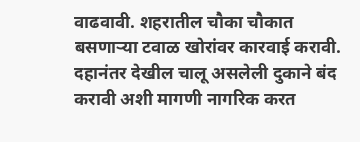वाढवावी. शहरातील चौका चौकात बसणाऱ्या टवाळ खोरांवर कारवाई करावी. दहानंतर देखील चालू असलेली दुकाने बंद करावी अशी मागणी नागरिक करत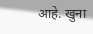आहे. खुना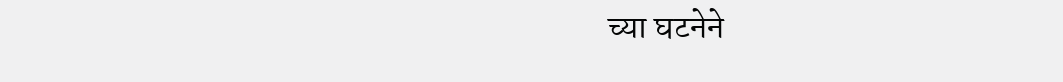च्या घटनेने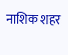नाशिक शहर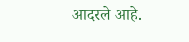आदरले आहे.